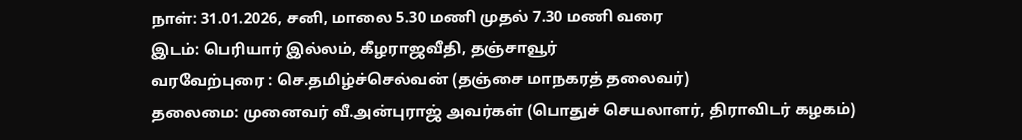நாள்: 31.01.2026, சனி, மாலை 5.30 மணி முதல் 7.30 மணி வரை
இடம்: பெரியார் இல்லம், கீழராஜவீதி, தஞ்சாவூர்
வரவேற்புரை : செ.தமிழ்ச்செல்வன் (தஞ்சை மாநகரத் தலைவர்)
தலைமை: முனைவர் வீ.அன்புராஜ் அவர்கள் (பொதுச் செயலாளர், திராவிடர் கழகம்)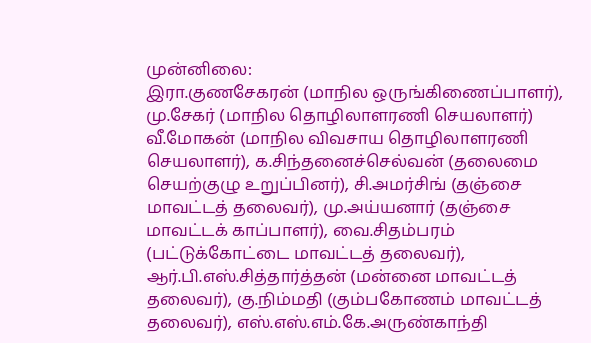முன்னிலை:
இரா.குணசேகரன் (மாநில ஒருங்கிணைப்பாளர்), மு.சேகர் (மாநில தொழிலாளரணி செயலாளர்) வீ.மோகன் (மாநில விவசாய தொழிலாளரணி செயலாளர்), க.சிந்தனைச்செல்வன் (தலைமை செயற்குழு உறுப்பினர்), சி.அமர்சிங் (தஞ்சை மாவட்டத் தலைவர்), மு.அய்யனார் (தஞ்சை மாவட்டக் காப்பாளர்), வை.சிதம்பரம் (பட்டுக்கோட்டை மாவட்டத் தலைவர்), ஆர்.பி.எஸ்.சித்தார்த்தன் (மன்னை மாவட்டத் தலைவர்), கு.நிம்மதி (கும்பகோணம் மாவட்டத் தலைவர்), எஸ்.எஸ்.எம்.கே.அருண்காந்தி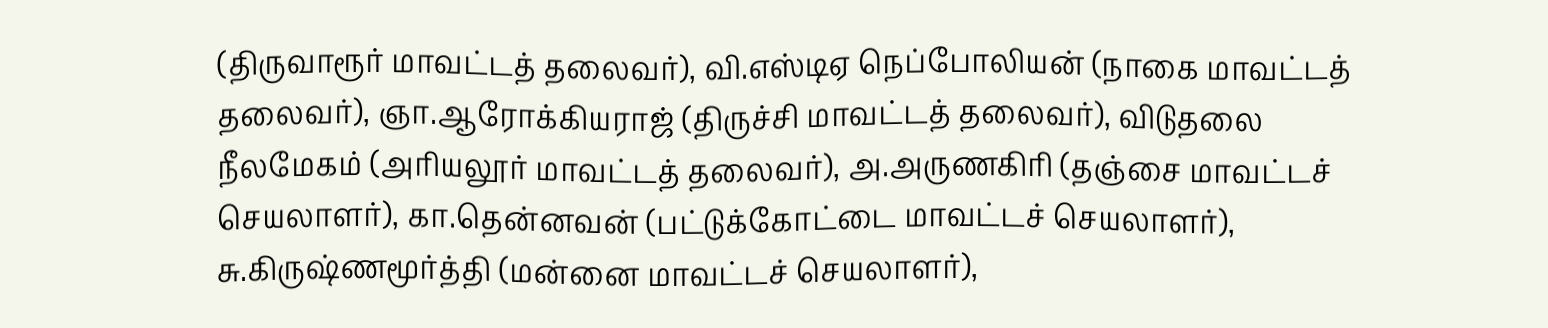(திருவாரூர் மாவட்டத் தலைவர்), வி.எஸ்டிஏ நெப்போலியன் (நாகை மாவட்டத் தலைவர்), ஞா.ஆரோக்கியராஜ் (திருச்சி மாவட்டத் தலைவர்), விடுதலை நீலமேகம் (அரியலூர் மாவட்டத் தலைவர்), அ.அருணகிரி (தஞ்சை மாவட்டச் செயலாளர்), கா.தென்னவன் (பட்டுக்கோட்டை மாவட்டச் செயலாளர்), சு.கிருஷ்ணமூர்த்தி (மன்னை மாவட்டச் செயலாளர்),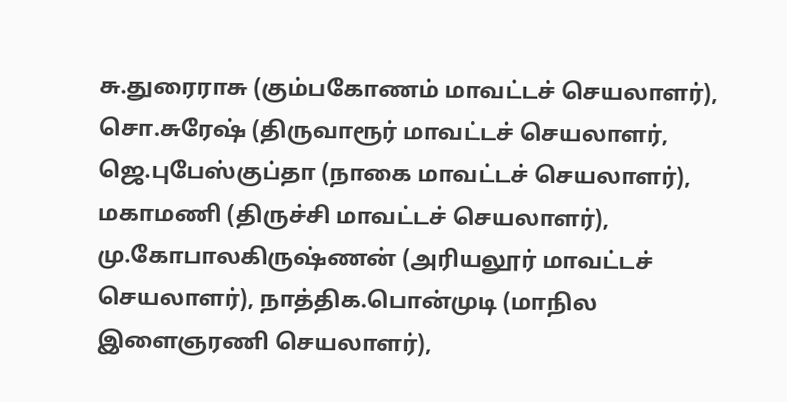சு.துரைராசு (கும்பகோணம் மாவட்டச் செயலாளர்), சொ.சுரேஷ் (திருவாரூர் மாவட்டச் செயலாளர், ஜெ.புபேஸ்குப்தா (நாகை மாவட்டச் செயலாளர்), மகாமணி (திருச்சி மாவட்டச் செயலாளர்), மு.கோபாலகிருஷ்ணன் (அரியலூர் மாவட்டச் செயலாளர்), நாத்திக.பொன்முடி (மாநில இளைஞரணி செயலாளர்),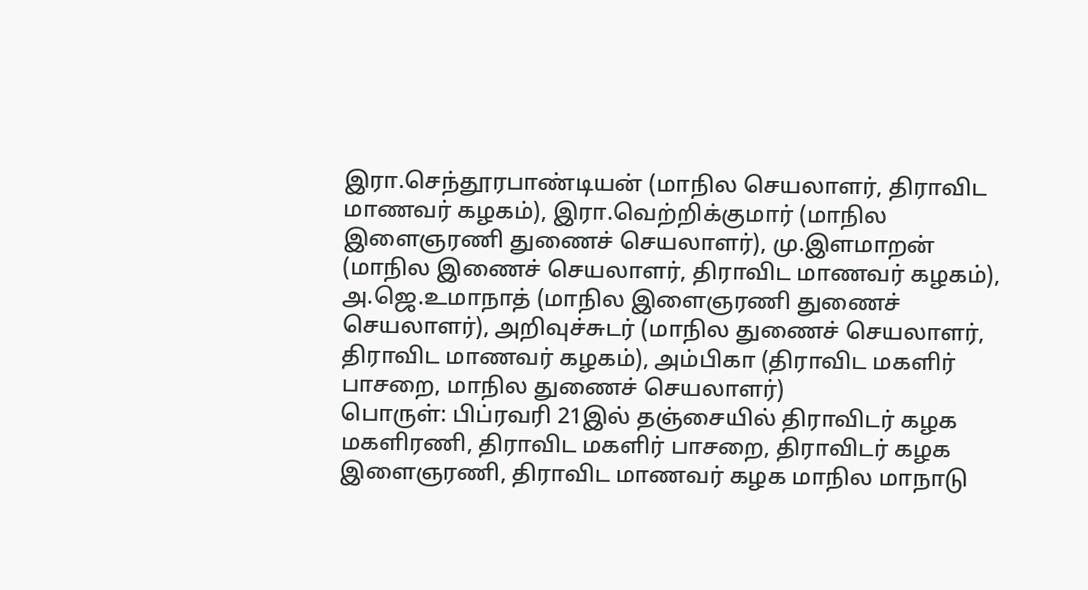இரா.செந்தூரபாண்டியன் (மாநில செயலாளர், திராவிட மாணவர் கழகம்), இரா.வெற்றிக்குமார் (மாநில இளைஞரணி துணைச் செயலாளர்), மு.இளமாறன் (மாநில இணைச் செயலாளர், திராவிட மாணவர் கழகம்), அ.ஜெ.உமாநாத் (மாநில இளைஞரணி துணைச் செயலாளர்), அறிவுச்சுடர் (மாநில துணைச் செயலாளர், திராவிட மாணவர் கழகம்), அம்பிகா (திராவிட மகளிர் பாசறை, மாநில துணைச் செயலாளர்)
பொருள்: பிப்ரவரி 21இல் தஞ்சையில் திராவிடர் கழக மகளிரணி, திராவிட மகளிர் பாசறை, திராவிடர் கழக இளைஞரணி, திராவிட மாணவர் கழக மாநில மாநாடு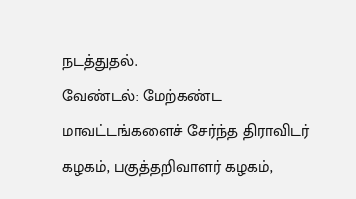நடத்துதல்.
வேண்டல்: மேற்கண்ட மாவட்டங்களைச் சேர்ந்த திராவிடர் கழகம், பகுத்தறிவாளர் கழகம்,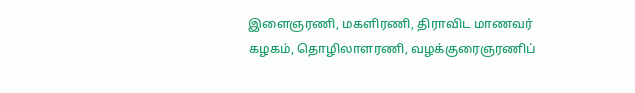இளைஞரணி, மகளிரணி, திராவிட மாணவர் கழகம், தொழிலாளரணி, வழக்குரைஞரணிப்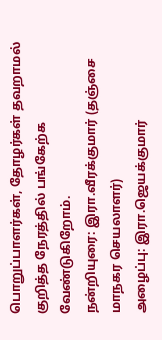பொறுப்பாளர்கள், தோழர்கள் தவறாமல் குறித்த நேரத்தில் பங்கேற்க வேண்டுகிறோம்.
நன்றியுரை: இரா.வீரக்குமார் (தஞ்சை மாநகர செயலாளர்)
அழைப்பு: இரா.ஜெயக்குமார்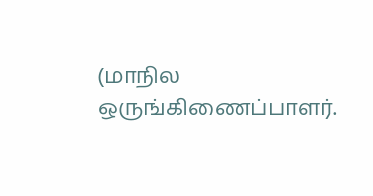(மாநில ஒருங்கிணைப்பாளர்.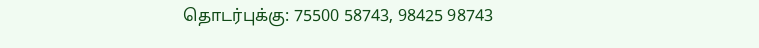தொடர்புக்கு: 75500 58743, 98425 98743